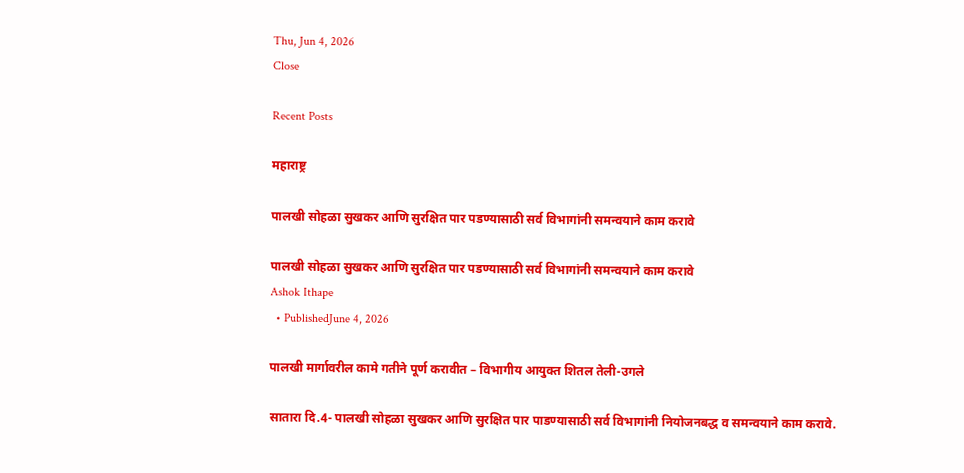Thu, Jun 4, 2026
Close

Recent Posts

महाराष्ट्र

पालखी सोहळा सुखकर आणि सुरक्षित पार पडण्यासाठी सर्व विभागांनी समन्वयाने काम करावे

पालखी सोहळा सुखकर आणि सुरक्षित पार पडण्यासाठी सर्व विभागांनी समन्वयाने काम करावे
Ashok Ithape
  • PublishedJune 4, 2026

पालखी मार्गावरील कामे गतीने पूर्ण करावीत – विभागीय आयुक्त शितल तेली-उगले

सातारा दि.4- पालखी सोहळा सुखकर आणि सुरक्षित पार पाडण्यासाठी सर्व विभागांनी नियोजनबद्ध व समन्वयाने काम करावे.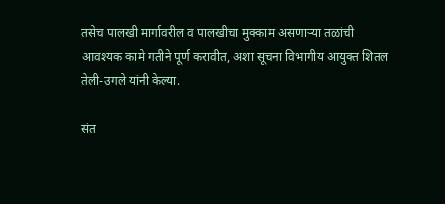तसेच पालखी मार्गावरील व पालखीचा मुक्काम असणाऱ्या तळांची आवश्यक कामे गतीने पूर्ण करावीत, अशा सूचना विभागीय आयुक्त शितल तेली-उगले यांनी केल्या.

संत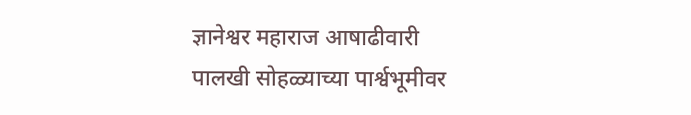ज्ञानेश्वर महाराज आषाढीवारी पालखी सोहळ्याच्या पार्श्वभूमीवर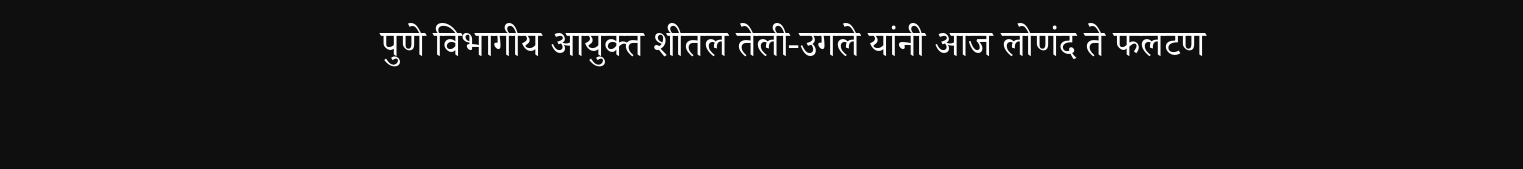पुणे विभागीय आयुक्त शीतल तेली-उगले यांनी आज लोणंद ते फलटण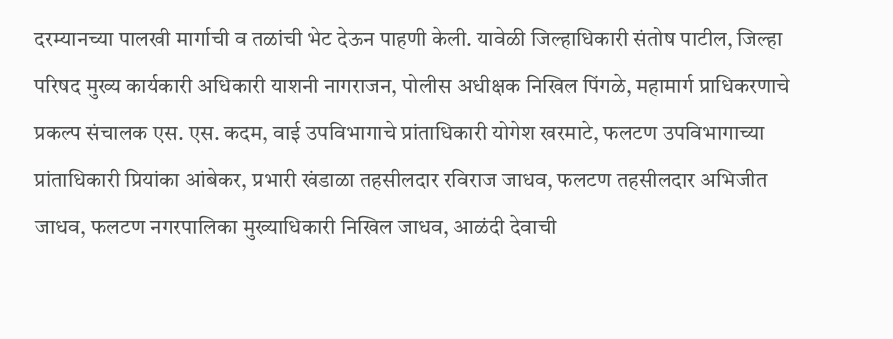दरम्यानच्या पालखी मार्गाची व तळांची भेट देऊन पाहणी केली. यावेळी जिल्हाधिकारी संतोष पाटील, जिल्हा परिषद मुख्य कार्यकारी अधिकारी याशनी नागराजन, पोलीस अधीक्षक निखिल पिंगळे, महामार्ग प्राधिकरणाचे प्रकल्प संचालक एस. एस. कदम, वाई उपविभागाचे प्रांताधिकारी योगेश खरमाटे, फलटण उपविभागाच्या प्रांताधिकारी प्रियांका आंबेकर, प्रभारी खंडाळा तहसीलदार रविराज जाधव, फलटण तहसीलदार अभिजीत जाधव, फलटण नगरपालिका मुख्याधिकारी निखिल जाधव, आळंदी देवाची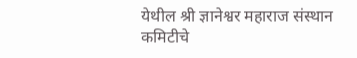येथील श्री ज्ञानेश्वर महाराज संस्थान कमिटीचे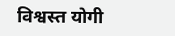विश्वस्त योगी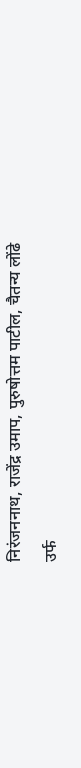निरंजननाथ, राजेंद्र उमाप, पुरुषोत्तम पाटील, चैतन्य लोंढे उर्फ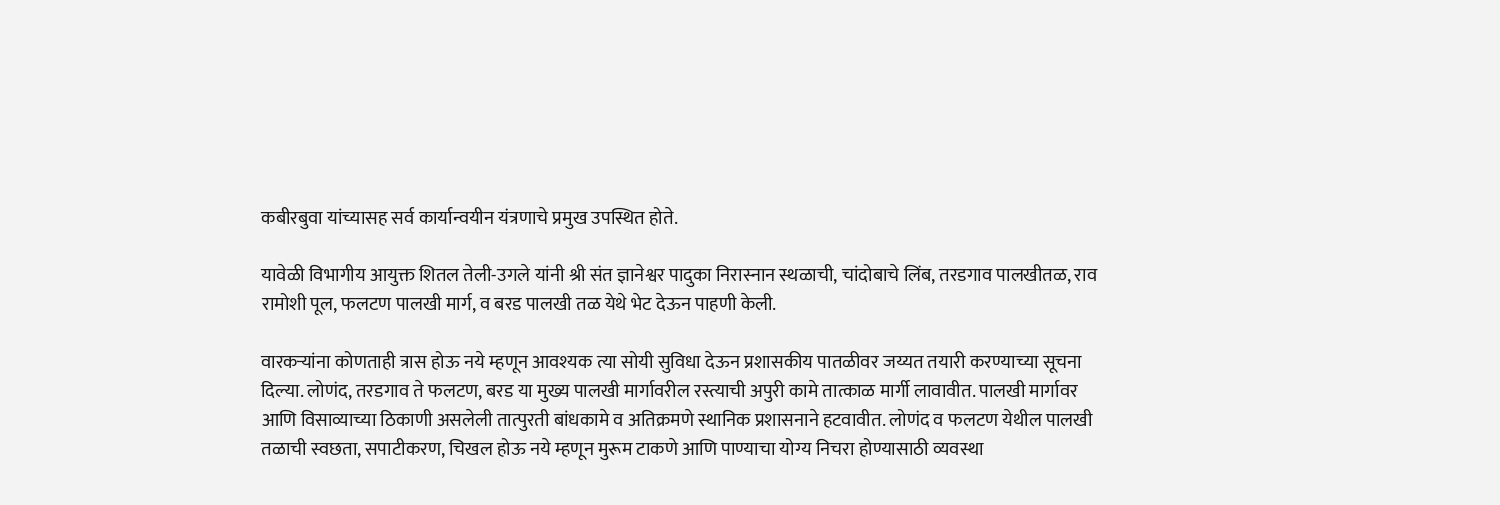कबीरबुवा यांच्यासह सर्व कार्यान्वयीन यंत्रणाचे प्रमुख उपस्थित होते.

यावेळी विभागीय आयुक्त शितल तेली-उगले यांनी श्री संत ज्ञानेश्वर पादुका निरास्नान स्थळाची, चांदोबाचे लिंब, तरडगाव पालखीतळ, राव रामोशी पूल, फलटण पालखी मार्ग, व बरड पालखी तळ येथे भेट देऊन पाहणी केली.

वारकऱ्यांना कोणताही त्रास होऊ नये म्हणून आवश्यक त्या सोयी सुविधा देऊन प्रशासकीय पातळीवर जय्यत तयारी करण्याच्या सूचना दिल्या. लोणंद, तरडगाव ते फलटण, बरड या मुख्य पालखी मार्गावरील रस्त्याची अपुरी कामे तात्काळ मार्गी लावावीत. पालखी मार्गावर आणि विसाव्याच्या ठिकाणी असलेली तात्पुरती बांधकामे व अतिक्रमणे स्थानिक प्रशासनाने हटवावीत. लोणंद व फलटण येथील पालखी तळाची स्वछता, सपाटीकरण, चिखल होऊ नये म्हणून मुरूम टाकणे आणि पाण्याचा योग्य निचरा होण्यासाठी व्यवस्था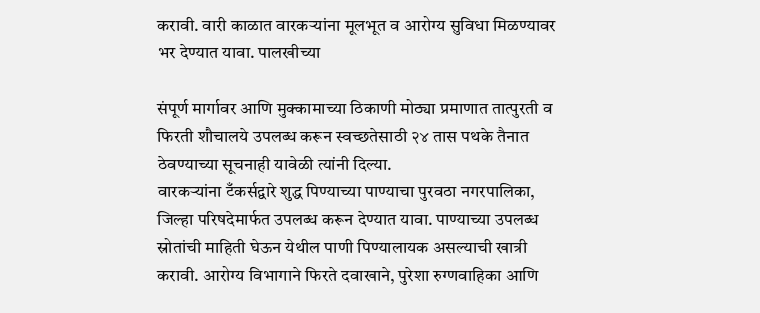करावी. वारी काळात वारकऱ्यांना मूलभूत व आरोग्य सुविधा मिळण्यावर भर देण्यात यावा. पालखीच्या

संपूर्ण मार्गावर आणि मुक्कामाच्या ठिकाणी मोठ्या प्रमाणात तात्पुरती व फिरती शौचालये उपलब्ध करून स्वच्छतेसाठी २४ तास पथके तैनात ठेवण्याच्या सूचनाही यावेळी त्यांनी दिल्या.
वारकऱ्यांना टँकर्सद्वारे शुद्ध पिण्याच्या पाण्याचा पुरवठा नगरपालिका, जिल्हा परिषदेमार्फत उपलब्ध करून देण्यात यावा. पाण्याच्या उपलब्ध स्रोतांची माहिती घेऊन येथील पाणी पिण्यालायक असल्याची खात्री करावी. आरोग्य विभागाने फिरते दवाखाने, पुरेशा रुग्णवाहिका आणि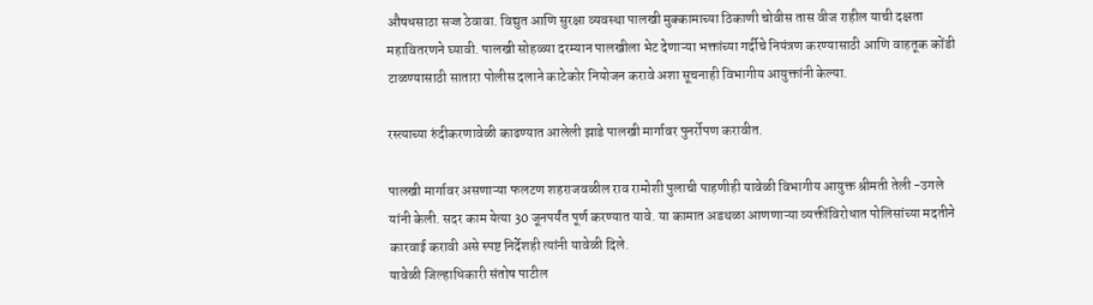औषधसाठा सज्ज ठेवावा. विद्युत आणि सुरक्षा व्यवस्था पालखी मुक्कामाच्या ठिकाणी चोवीस तास वीज राहील याची दक्षता महावितरणने घ्यावी. पालखी सोहळ्या दरम्यान पालखीला भेट देणाऱ्या भक्तांच्या गर्दीचे नियंत्रण करण्यासाठी आणि वाहतूक कोंडी टाळण्यासाठी सातारा पोलीस दलाने काटेकोर नियोजन करावे अशा सूचनाही विभागीय आयुक्तांनी केल्या.

रस्त्याच्या रुंदीकरणावेळी काढण्यात आलेली झाडे पालखी मार्गावर पुनर्रोपण करावीत.

पालखी मार्गावर असणाऱ्या फलटण शहराजवळील राव रामोशी पुलाची पाहणीही यावेळी विभागीय आयुक्त श्रीमती तेली -उगले यांनी केली. सदर काम येत्या 30 जूनपर्यंत पूर्ण करण्यात यावे. या कामात अडथळा आणणाऱ्या व्यक्तींविरोधात पोलिसांच्या मदतीने कारवाई करावी असे स्पष्ट निर्देशही त्यांनी यावेळी दिले.
यावेळी जिल्हाधिकारी संतोष पाटील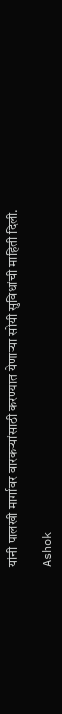यांनी पालखी मार्गावर वारकऱ्यांसाठी करण्यात येणाऱ्या सोयी सुविधांची माहिती दिली.

Ashok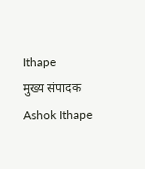Ithape
मुख्य संपादक
Ashok Ithape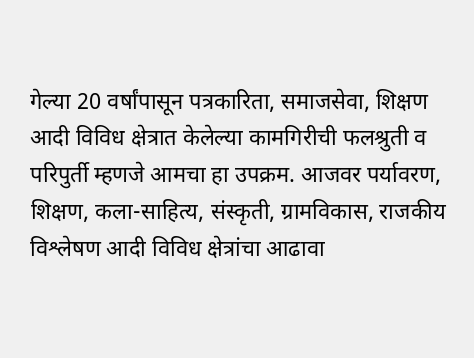गेल्या 20 वर्षांपासून पत्रकारिता, समाजसेवा, शिक्षण आदी विविध क्षेत्रात केलेल्या कामगिरीची फलश्रुती व परिपुर्ती म्हणजे आमचा हा उपक्रम. आजवर पर्यावरण, शिक्षण, कला-साहित्य, संस्कृती, ग्रामविकास, राजकीय विश्लेषण आदी विविध क्षेत्रांचा आढावा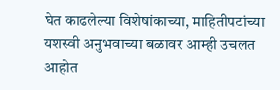घेत काढलेल्या विशेषांकाच्या, माहितीपटांच्या यशस्वी अनुभवाच्या बळावर आम्ही उचलत आहोत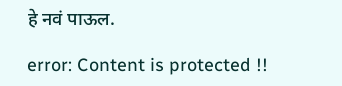हे नवं पाऊल.

error: Content is protected !!